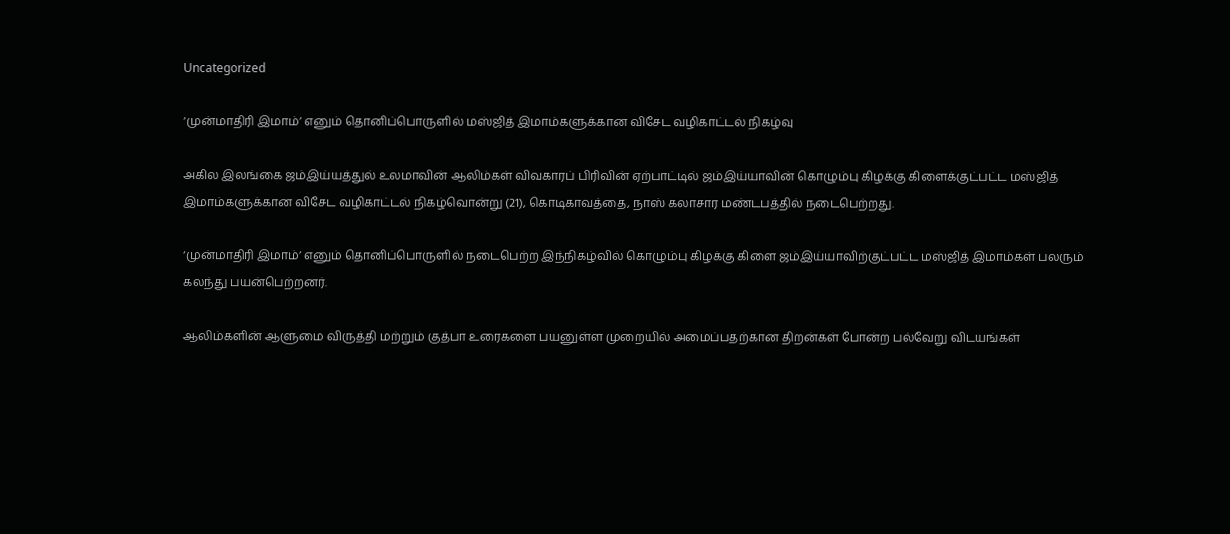Uncategorized

‘முன்மாதிரி இமாம்’ எனும் தொனிப்பொருளில் மஸ்ஜித் இமாம்களுக்கான விசேட வழிகாட்டல் நிகழ்வு

அகில இலங்கை ஜம்இய்யத்துல் உலமாவின் ஆலிம்கள் விவகாரப் பிரிவின் ஏற்பாட்டில் ஜம்இய்யாவின் கொழும்பு கிழக்கு கிளைக்குட்பட்ட மஸ்ஜித் இமாம்களுக்கான விசேட வழிகாட்டல் நிகழ்வொன்று (21), கொடிகாவத்தை, நாஸ் கலாசார மண்டபத்தில் நடைபெற்றது.

‘முன்மாதிரி இமாம்’ எனும் தொனிப்பொருளில் நடைபெற்ற இந்நிகழ்வில் கொழும்பு கிழக்கு கிளை ஜம்இய்யாவிற்குட்பட்ட மஸ்ஜித் இமாம்கள் பலரும் கலந்து பயன்பெற்றனர்.

ஆலிம்களின் ஆளுமை விருத்தி மற்றும் குத்பா உரைகளை பயனுள்ள முறையில் அமைப்பதற்கான திறன்கள் போன்ற பல்வேறு விடயங்கள்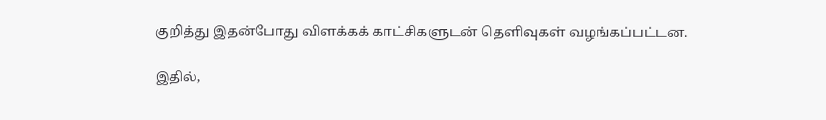குறித்து இதன்போது விளக்கக் காட்சிகளுடன் தெளிவுகள் வழங்கப்பட்டன.

இதில்,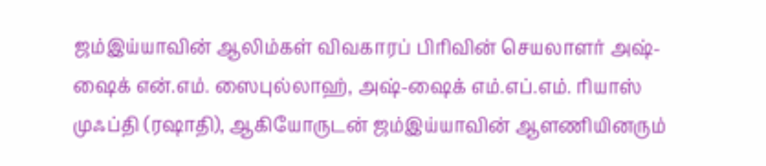ஜம்இய்யாவின் ஆலிம்கள் விவகாரப் பிரிவின் செயலாளர் அஷ்-ஷைக் என்.எம். ஸைபுல்லாஹ், அஷ்-ஷைக் எம்.எப்.எம். ரியாஸ் முஃப்தி (ரஷாதி), ஆகியோருடன் ஜம்இய்யாவின் ஆளணியினரும்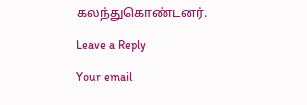கலந்துகொண்டனர்.

Leave a Reply

Your email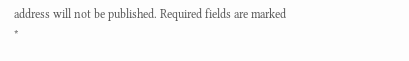address will not be published. Required fields are marked *